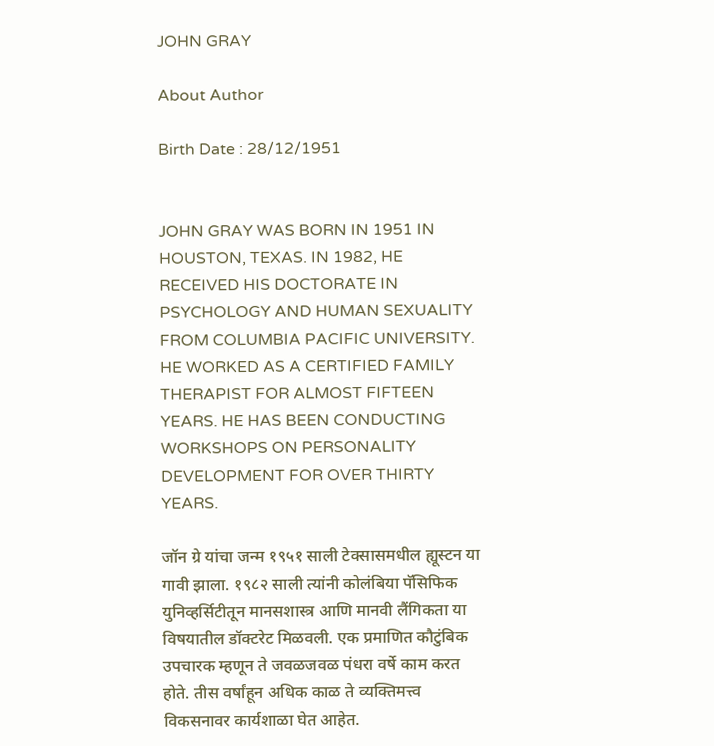JOHN GRAY

About Author

Birth Date : 28/12/1951


JOHN GRAY WAS BORN IN 1951 IN HOUSTON, TEXAS. IN 1982, HE RECEIVED HIS DOCTORATE IN PSYCHOLOGY AND HUMAN SEXUALITY FROM COLUMBIA PACIFIC UNIVERSITY. HE WORKED AS A CERTIFIED FAMILY THERAPIST FOR ALMOST FIFTEEN YEARS. HE HAS BEEN CONDUCTING WORKSHOPS ON PERSONALITY DEVELOPMENT FOR OVER THIRTY YEARS.

जॉन ग्रे यांचा जन्म १९५१ साली टेक्सासमधील ह्यूस्टन या गावी झाला. १९८२ साली त्यांनी कोलंबिया पॅसिफिक युनिव्हर्सिटीतून मानसशास्त्र आणि मानवी लैंगिकता या विषयातील डॉक्टरेट मिळवली. एक प्रमाणित कौटुंबिक उपचारक म्हणून ते जवळजवळ पंधरा वर्षे काम करत होते. तीस वर्षांहून अधिक काळ ते व्यक्तिमत्त्व विकसनावर कार्यशाळा घेत आहेत.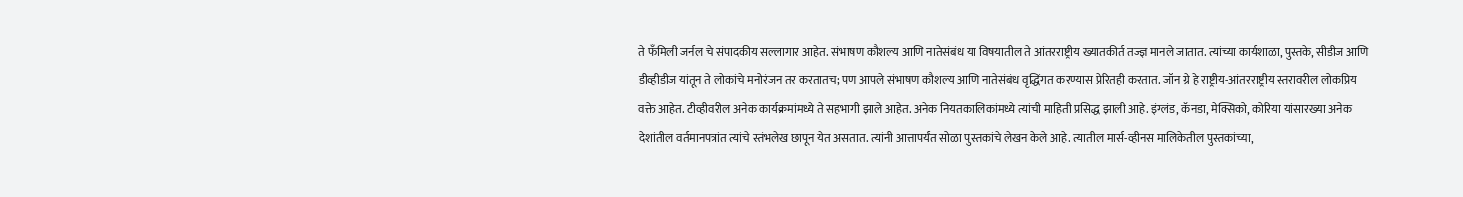ते फँमिली जर्नल चे संपादकीय सल्लागार आहेत. संभाषण कौशल्य आणि नातेसंबंध या विषयातील ते आंतरराष्ट्रीय ख्यातकीर्त तज्ज्ञ मानले जातात. त्यांच्या कार्यशाळा, पुस्तके, सीडीज आणि डीव्हीडीज यांतून ते लोकांचे मनोरंजन तर करतातच; पण आपले संभाषण कौशल्य आणि नातेसंबंध वृद्धिंगत करण्यास प्रेरितही करतात. जॉन ग्रे हे राष्ट्रीय-आंतरराष्ट्रीय स्तरावरील लोकप्रिय वक्ते आहेत. टीव्हीवरील अनेक कार्यक्रमांमध्ये ते सहभागी झाले आहेत. अनेक नियतकालिकांमध्ये त्यांची माहिती प्रसिद्ध झाली आहे. इंग्लंड, कॅनडा, मेक्सिको, कोरिया यांसारख्या अनेक देशांतील वर्तमानपत्रांत त्यांचे स्तंभलेख छापून येत असतात. त्यांनी आत्तापर्यंत सोळा पुस्तकांचे लेखन केले आहे. त्यातील मार्स-व्हीनस मालिकेतील पुस्तकांच्या,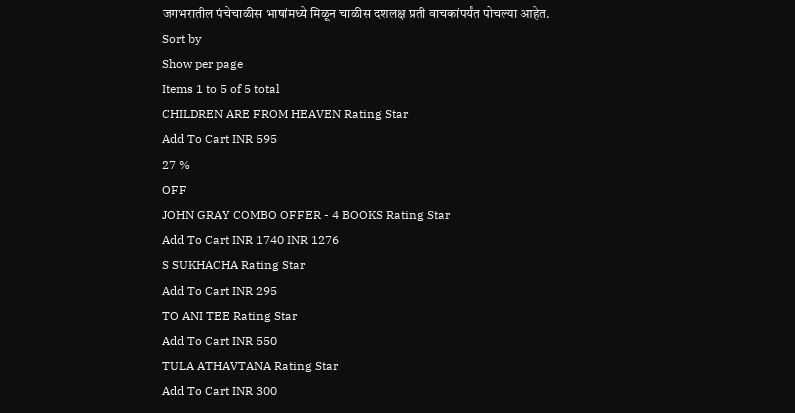जगभरातील पंचेचाळीस भाषांमध्ये मिळून चाळीस दशलक्ष प्रती वाचकांपर्यंत पोचल्या आहेत.
Sort by
Show per page
Items 1 to 5 of 5 total
CHILDREN ARE FROM HEAVEN Rating Star
Add To Cart INR 595
27 %
OFF
JOHN GRAY COMBO OFFER - 4 BOOKS Rating Star
Add To Cart INR 1740 INR 1276
S SUKHACHA Rating Star
Add To Cart INR 295
TO ANI TEE Rating Star
Add To Cart INR 550
TULA ATHAVTANA Rating Star
Add To Cart INR 300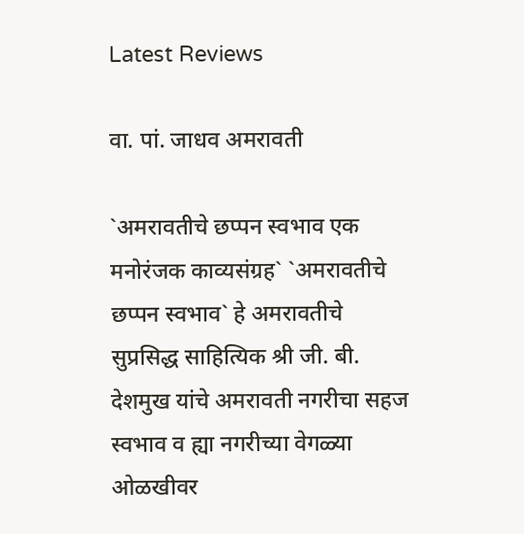Latest Reviews

वा. पां. जाधव अमरावती

`अमरावतीचे छप्पन स्वभाव एक मनोरंजक काव्यसंग्रह` `अमरावतीचे छप्पन स्वभाव` हे अमरावतीचे सुप्रसिद्ध साहित्यिक श्री जी. बी. देशमुख यांचे अमरावती नगरीचा सहज स्वभाव व ह्या नगरीच्या वेगळ्या ओळखीवर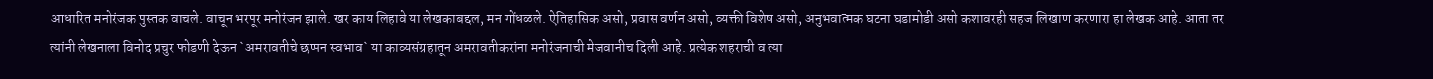आधारित मनोरंजक पुस्तक वाचले. वाचून भरपूर मनोरंजन झाले. खर काय लिहावे या लेखकाबद्दल, मन गोंधळले. ऐतिहासिक असो, प्रवास वर्णन असो, व्यक्ती विशेष असो, अनुभवात्मक घटना घडामोडी असो कशावरही सहज लिखाण करणारा हा लेखक आहे. आता तर त्यांनी लेखनाला विनोद प्रचुर फोडणी देऊन `अमरावतीचे छप्पन स्वभाव` या काव्यसंग्रहातून अमरावतीकरांना मनोरंजनाची मेजवानीच दिली आहे. प्रत्येक शहराची व त्या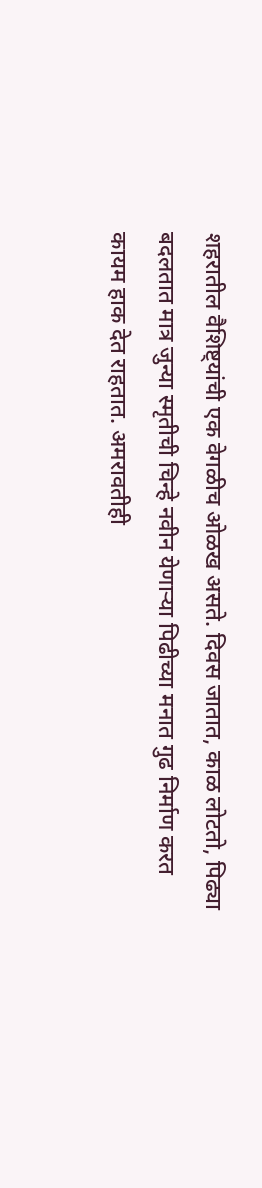शहरातील वैशिष्ट्यांची एक वेगळीच ओळख असते. दिवस जातात, काळ लोटतो, पिढ्या बदलतात मात्र जुन्या स्मृतीची चिन्हे नवीन येणाऱ्या पिढीच्या मनात गुढ निर्माण करत कायम हाक देत राहतात. अमरावतीही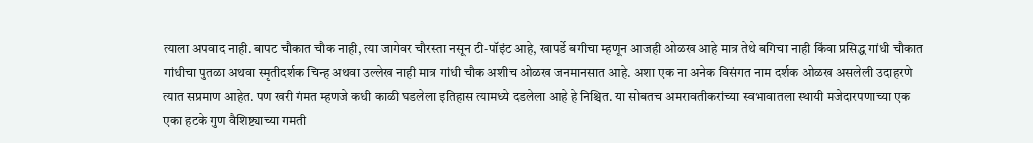त्याला अपवाद नाही. बापट चौकात चौक नाही, त्या जागेवर चौरस्ता नसून टी-पॉइंट आहे, खापर्डे बगीचा म्हणून आजही ओळख आहे मात्र तेथे बगिचा नाही किंवा प्रसिद्ध गांधी चौकात गांधीचा पुतळा अथवा स्मृतीदर्शक चिन्ह अथवा उल्लेख नाही मात्र गांधी चौक अशीच ओळख जनमानसात आहे. अशा एक ना अनेक विसंगत नाम दर्शक ओळख असलेली उदाहरणे त्यात सप्रमाण आहेत. पण खरी गंमत म्हणजे कधी काळी घडलेला इतिहास त्यामध्ये दडलेला आहे हे निश्चित. या सोबतच अमरावतीकरांच्या स्वभावातला स्थायी मजेदारपणाच्या एक एका हटके गुण वैशिष्ट्याच्या गमती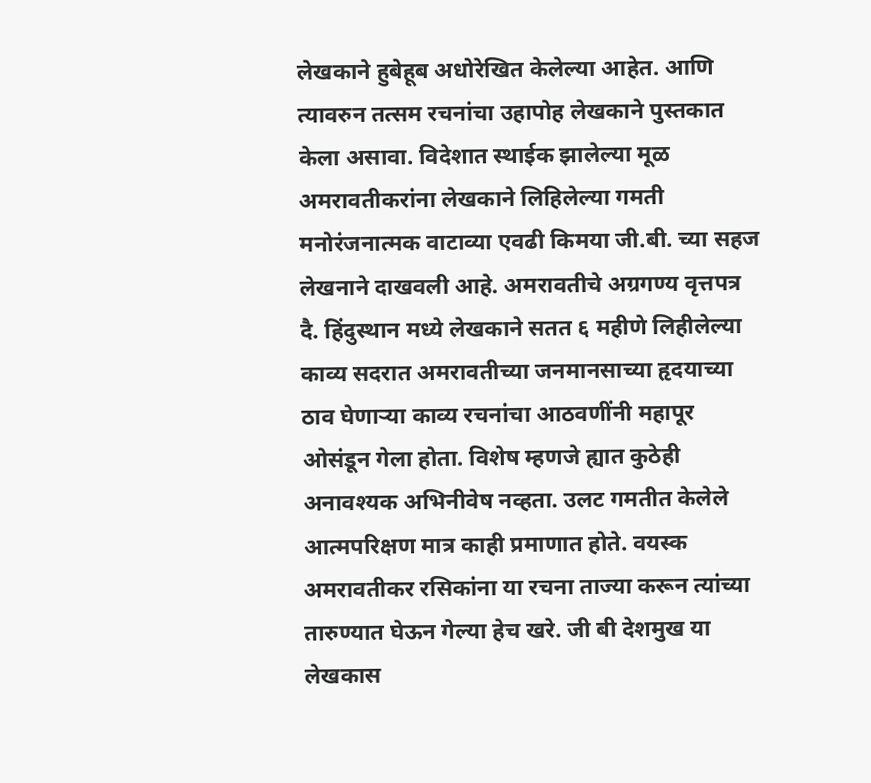लेखकाने हुबेहूब अधोरेखित केलेल्या आहेत. आणि त्यावरुन तत्सम रचनांचा उहापोह लेखकाने पुस्तकात केला असावा. विदेशात स्थाईक झालेल्या मूळ अमरावतीकरांना लेखकाने लिहिलेल्या गमती मनोरंजनात्मक वाटाव्या एवढी किमया जी.बी. च्या सहज लेखनाने दाखवली आहे. अमरावतीचे अग्रगण्य वृत्तपत्र दै. हिंदुस्थान मध्ये लेखकाने सतत ६ महीणे लिहीलेल्या काव्य सदरात अमरावतीच्या जनमानसाच्या हृदयाच्या ठाव घेणाऱ्या काव्य रचनांचा आठवणींनी महापूर ओसंडून गेला होता. विशेष म्हणजे ह्यात कुठेही अनावश्यक अभिनीवेष नव्हता. उलट गमतीत केलेले आत्मपरिक्षण मात्र काही प्रमाणात होते. वयस्क अमरावतीकर रसिकांना या रचना ताज्या करून त्यांच्या तारुण्यात घेऊन गेल्या हेच खरे. जी बी देशमुख या लेखकास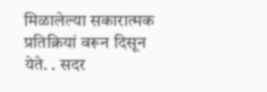मिळालेल्या सकारात्मक प्रतिक्रियां वरून दिसून येते. . सदर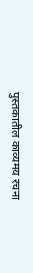पुस्तकातील काव्यमय रचना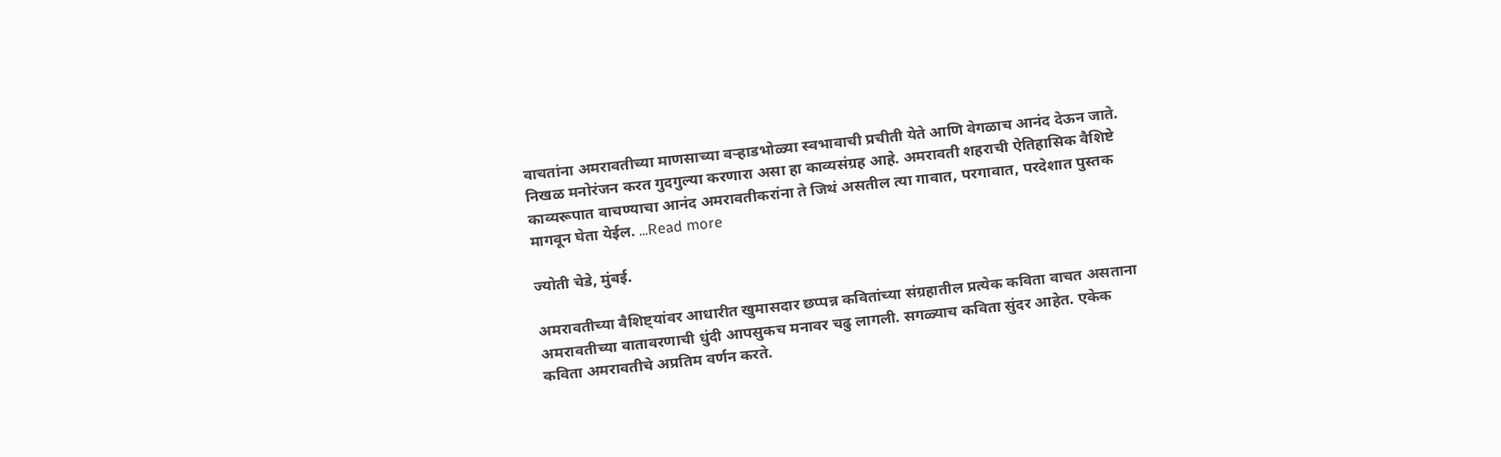वाचतांना अमरावतीच्या माणसाच्या वऱ्हाडभोळ्या स्वभावाची प्रचीती येते आणि वेगळाच आनंद देऊन जाते. निखळ मनोरंजन करत गुदगुल्या करणारा असा हा काव्यसंग्रह आहे. अमरावती शहराची ऐतिहासिक वैशिष्टे काव्यरूपात वाचण्याचा आनंद अमरावतीकरांना ते जिथं असतील त्या गावात, परगावात, परदेशात पुस्तक मागवून घेता येईल. ...Read more

ज्योती चेडे, मुंबई.

अमरावतीच्या वैशिष्ट्यांवर आधारीत खुमासदार छप्पन्न कवितांच्या संग्रहातील प्रत्येक कविता वाचत असताना अमरावतीच्या वातावरणाची धुंदी आपसुकच मनावर चढु लागली. सगळ्याच कविता सुंदर आहेत. एकेक कविता अमरावतीचे अप्रतिम वर्णन करते.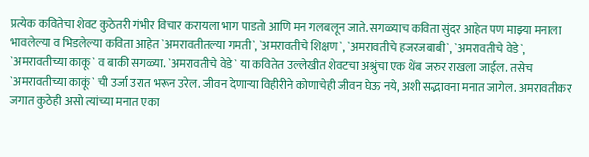प्रत्येक कवितेचा शेवट कुठेतरी गंभीर विचार करायला भाग पाडतो आणि मन गलबलून जाते. सगळ्याच कविता सुंदर आहेत पण माझ्या मनाला भावलेल्या व भिडलेल्या कविता आहेत `अमरावतीतल्या गमती`, `अमरावतीचे शिक्षण`, `अमरावतीचे हजरजबाबी`, `अमरावतीचे वेडे`, `अमरावतीच्या काकू` व बाकी सगळ्या. `अमरावतीचे वेडे` या कवितेत उल्लेखीत शेवटचा अश्रुंचा एक थेंब जरुर राखला जाईल. तसेच `अमरावतीच्या काकूं` ची उर्जा उरात भरून उरेल. जीवन देणाऱ्या विहीरीने कोणाचेही जीवन घेऊ नये, अशी सद्भावना मनात जागेल. अमरावतीकर जगात कुठेही असो त्यांच्या मनात एका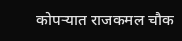कोपऱ्यात राजकमल चौक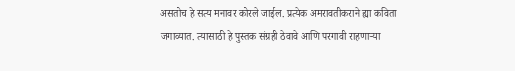असतोच हे सत्य मनावर कोरले जाईल. प्रत्येक अमरावतीकराने ह्या कविता जगाव्यात. त्यासाठी हे पुस्तक संग्रही ठेवावे आणि परगावी राहणाऱ्या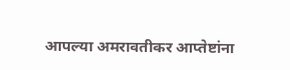आपल्या अमरावतीकर आप्तेष्टांना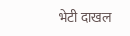भेटी दाखल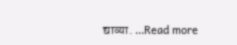द्याव्या. ...Read more